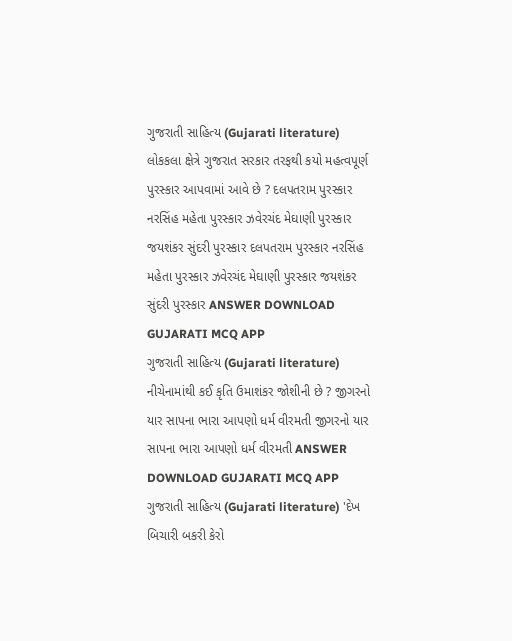ગુજરાતી સાહિત્ય (Gujarati literature) લોકકલા ક્ષેત્રે ગુજરાત સરકાર તરફથી કયો મહત્વપૂર્ણ પુરસ્કાર આપવામાં આવે છે ? દલપતરામ પુરસ્કાર નરસિંહ મહેતા પુરસ્કાર ઝવેરચંદ મેઘાણી પુરસ્કાર જયશંકર સુંદરી પુરસ્કાર દલપતરામ પુરસ્કાર નરસિંહ મહેતા પુરસ્કાર ઝવેરચંદ મેઘાણી પુરસ્કાર જયશંકર સુંદરી પુરસ્કાર ANSWER DOWNLOAD GUJARATI MCQ APP
ગુજરાતી સાહિત્ય (Gujarati literature) નીચેનામાંથી કઈ કૃતિ ઉમાશંકર જોશીની છે ? જીગરનો યાર સાપના ભારા આપણો ધર્મ વીરમતી જીગરનો યાર સાપના ભારા આપણો ધર્મ વીરમતી ANSWER DOWNLOAD GUJARATI MCQ APP
ગુજરાતી સાહિત્ય (Gujarati literature) 'દેખ બિચારી બકરી કેરો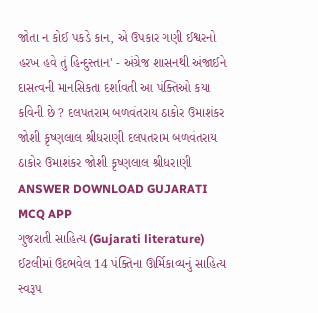જોતા ન કોઈ પકડે કાન, એ ઉપકાર ગણી ઈશ્વરનો હરખ હવે તું હિન્દુસ્તાન' - અંગ્રેજ શાસનથી અંજાઈને દાસત્વની માનસિકતા દર્શાવતી આ પંક્તિઓ કયા કવિની છે ? દલપતરામ બળવંતરાય ઠાકોર ઉમાશંકર જોશી કૃષ્ણલાલ શ્રીધરાણી દલપતરામ બળવંતરાય ઠાકોર ઉમાશંકર જોશી કૃષ્ણલાલ શ્રીધરાણી ANSWER DOWNLOAD GUJARATI MCQ APP
ગુજરાતી સાહિત્ય (Gujarati literature) ઈટલીમાં ઉદભવેલ 14 પંક્તિના ઊર્મિકાવ્યનું સાહિત્ય સ્વરૂપ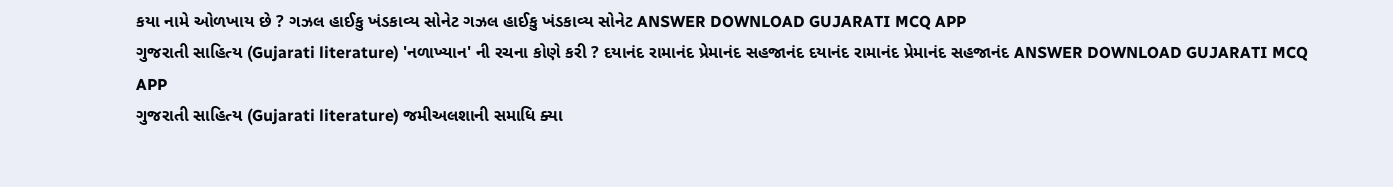કયા નામે ઓળખાય છે ? ગઝલ હાઈકુ ખંડકાવ્ય સોનેટ ગઝલ હાઈકુ ખંડકાવ્ય સોનેટ ANSWER DOWNLOAD GUJARATI MCQ APP
ગુજરાતી સાહિત્ય (Gujarati literature) 'નળાખ્યાન' ની રચના કોણે કરી ? દયાનંદ રામાનંદ પ્રેમાનંદ સહજાનંદ દયાનંદ રામાનંદ પ્રેમાનંદ સહજાનંદ ANSWER DOWNLOAD GUJARATI MCQ APP
ગુજરાતી સાહિત્ય (Gujarati literature) જમીઅલશાની સમાધિ ક્યા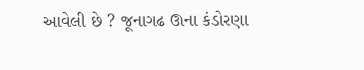આવેલી છે ? જૂનાગઢ ઊના કંડોરણા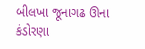બીલખા જૂનાગઢ ઊના કંડોરણા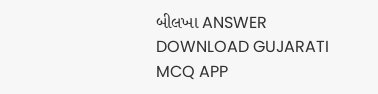બીલખા ANSWER DOWNLOAD GUJARATI MCQ APP